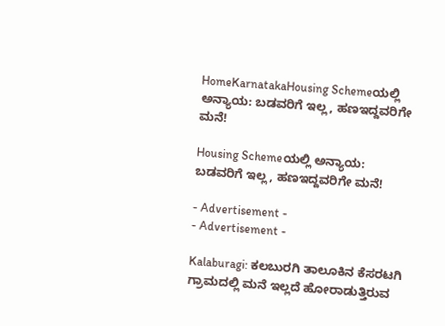HomeKarnatakaHousing Schemeಯಲ್ಲಿ ಅನ್ಯಾಯ: ಬಡವರಿಗೆ ಇಲ್ಲ, ಹಣಇದ್ದವರಿಗೇ ಮನೆ!

Housing Schemeಯಲ್ಲಿ ಅನ್ಯಾಯ: ಬಡವರಿಗೆ ಇಲ್ಲ, ಹಣಇದ್ದವರಿಗೇ ಮನೆ!

- Advertisement -
- Advertisement -

Kalaburagi: ಕಲಬುರಗಿ ತಾಲೂಕಿನ ಕೆಸರಟಗಿ ಗ್ರಾಮದಲ್ಲಿ ಮನೆ ಇಲ್ಲದೆ ಹೋರಾಡುತ್ತಿರುವ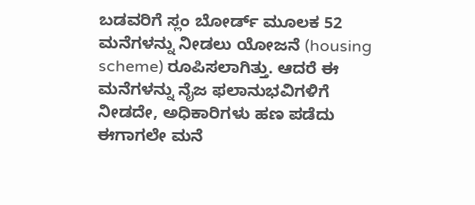ಬಡವರಿಗೆ ಸ್ಲಂ ಬೋರ್ಡ್‌ ಮೂಲಕ 52 ಮನೆಗಳನ್ನು ನೀಡಲು ಯೋಜನೆ (housing scheme) ರೂಪಿಸಲಾಗಿತ್ತು. ಆದರೆ ಈ ಮನೆಗಳನ್ನು ನೈಜ ಫಲಾನುಭವಿಗಳಿಗೆ ನೀಡದೇ, ಅಧಿಕಾರಿಗಳು ಹಣ ಪಡೆದು ಈಗಾಗಲೇ ಮನೆ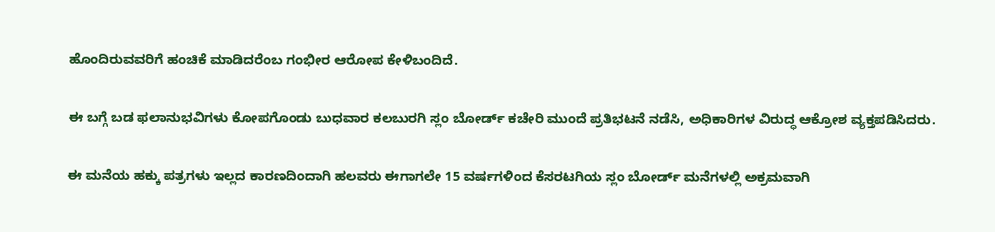ಹೊಂದಿರುವವರಿಗೆ ಹಂಚಿಕೆ ಮಾಡಿದರೆಂಬ ಗಂಭೀರ ಆರೋಪ ಕೇಳಿಬಂದಿದೆ.

ಈ ಬಗ್ಗೆ ಬಡ ಫಲಾನುಭವಿಗಳು ಕೋಪಗೊಂಡು ಬುಧವಾರ ಕಲಬುರಗಿ ಸ್ಲಂ ಬೋರ್ಡ್ ಕಚೇರಿ ಮುಂದೆ ಪ್ರತಿಭಟನೆ ನಡೆಸಿ, ಅಧಿಕಾರಿಗಳ ವಿರುದ್ಧ ಆಕ್ರೋಶ ವ್ಯಕ್ತಪಡಿಸಿದರು.

ಈ ಮನೆಯ ಹಕ್ಕು ಪತ್ರಗಳು ಇಲ್ಲದ ಕಾರಣದಿಂದಾಗಿ ಹಲವರು ಈಗಾಗಲೇ 15 ವರ್ಷಗಳಿಂದ ಕೆಸರಟಗಿಯ ಸ್ಲಂ ಬೋರ್ಡ್ ಮನೆಗಳಲ್ಲಿ ಅಕ್ರಮವಾಗಿ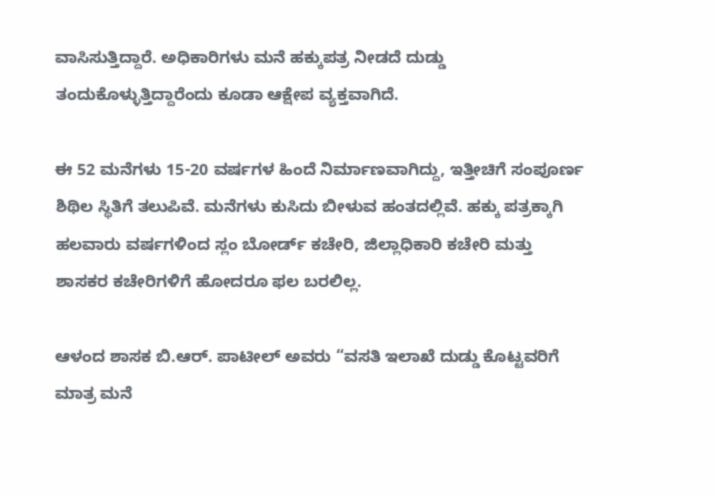ವಾಸಿಸುತ್ತಿದ್ದಾರೆ. ಅಧಿಕಾರಿಗಳು ಮನೆ ಹಕ್ಕುಪತ್ರ ನೀಡದೆ ದುಡ್ಡು ತಂದುಕೊಳ್ಳುತ್ತಿದ್ದಾರೆಂದು ಕೂಡಾ ಆಕ್ಷೇಪ ವ್ಯಕ್ತವಾಗಿದೆ.

ಈ 52 ಮನೆಗಳು 15-20 ವರ್ಷಗಳ ಹಿಂದೆ ನಿರ್ಮಾಣವಾಗಿದ್ದು, ಇತ್ತೀಚಿಗೆ ಸಂಪೂರ್ಣ ಶಿಥಿಲ ಸ್ಥಿತಿಗೆ ತಲುಪಿವೆ. ಮನೆಗಳು ಕುಸಿದು ಬೀಳುವ ಹಂತದಲ್ಲಿವೆ. ಹಕ್ಕು ಪತ್ರಕ್ಕಾಗಿ ಹಲವಾರು ವರ್ಷಗಳಿಂದ ಸ್ಲಂ ಬೋರ್ಡ್ ಕಚೇರಿ, ಜಿಲ್ಲಾಧಿಕಾರಿ ಕಚೇರಿ ಮತ್ತು ಶಾಸಕರ ಕಚೇರಿಗಳಿಗೆ ಹೋದರೂ ಫಲ ಬರಲಿಲ್ಲ.

ಆಳಂದ ಶಾಸಕ ಬಿ.ಆರ್. ಪಾಟೀಲ್ ಅವರು “ವಸತಿ ಇಲಾಖೆ ದುಡ್ಡು ಕೊಟ್ಟವರಿಗೆ ಮಾತ್ರ ಮನೆ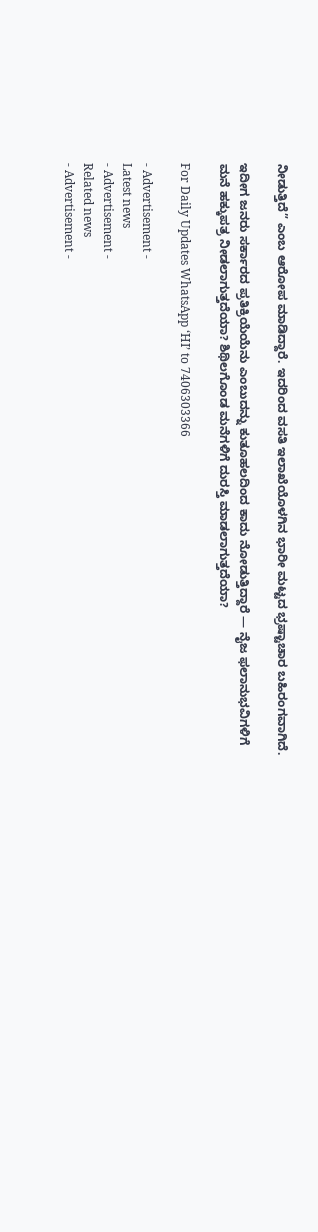ನೀಡುತ್ತಿದೆ” ಎಂಬ ಆರೋಪ ಮಾಡಿದ್ದಾರೆ. ಇದರಿಂದ ವಸತಿ ಇಲಾಖೆಯೊಳಗಿನ ಭಾರೀ ಮಟ್ಟದ ಭ್ರಷ್ಟಾಚಾರ ಬಹಿರಂಗವಾಗಿದೆ.

ಇದೀಗ ಜನರು ಸರ್ಕಾರದ ಪ್ರತಿಕ್ರಿಯೆಯೆನು ಎಂಬುದನ್ನು ಕುತೂಹಲದಿಂದ ಕಾದು ನೋಡುತ್ತಿದ್ದಾರೆ — ನೈಜ ಫಲಾನುಭವಿಗಳಿಗೆ ಮನೆ ಹಕ್ಕುಪತ್ರ ನೀಡಲಾಗುತ್ತದೆಯಾ? ಶಿಥಿಲಗೊಂಡ ಮನೆಗಳಿಗೆ ದುರಸ್ತಿ ಮಾಡಲಾಗುತ್ತದೆಯಾ?

For Daily Updates WhatsApp ‘HI’ to 7406303366

- Advertisement -
Latest news
- Advertisement -
Related news
- Advertisement -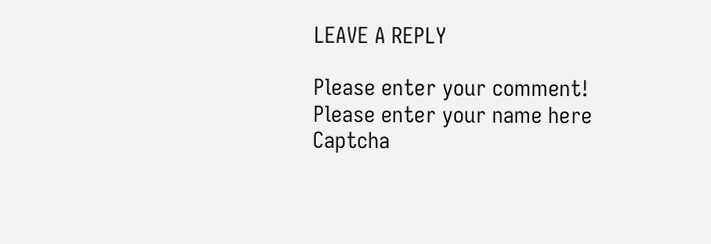LEAVE A REPLY

Please enter your comment!
Please enter your name here
Captcha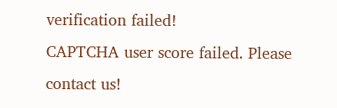verification failed!
CAPTCHA user score failed. Please contact us!